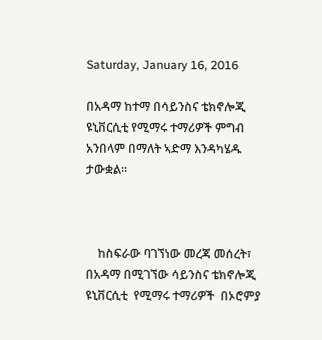Saturday, January 16, 2016

በአዳማ ከተማ በሳይንስና ቴክኖሎጂ ዩኒቨርሲቲ የሚማሩ ተማሪዎች ምግብ አንበላም በማለት ኣድማ እንዳካሄዱ ታውቋል።



    ከስፍራው ባገኘነው መረጃ መሰረት፣ በአዳማ በሚገኘው ሳይንስና ቴክኖሎጂ ዩኒቨርሲቲ  የሚማሩ ተማሪዎች  በኦሮምያ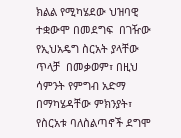ክልል የሚካሄደው ህዝባዊ ተቋውሞ በመደግፍ  በገዥው የኢህአዴግ ስርአት ያላቸው ጥላቻ  በመቃወም፣ በዚህ ሳምንት የምግብ አድማ በማካሄዳቸው ምክንያት፣ የስርአቱ ባለስልጣኖች ደግሞ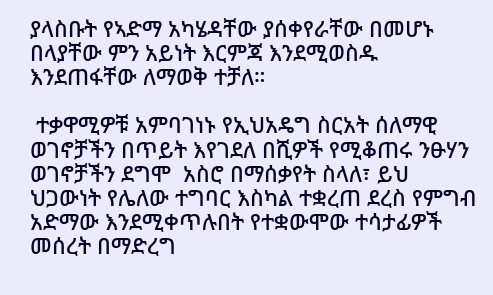ያላስቡት የኣድማ አካሄዳቸው ያሰቀየራቸው በመሆኑ በላያቸው ምን አይነት እርምጃ እንደሚወስዱ  እንደጠፋቸው ለማወቅ ተቻለ።

 ተቃዋሚዎቹ አምባገነኑ የኢህአዴግ ስርአት ሰለማዊ ወገኖቻችን በጥይት እየገደለ በሺዎች የሚቆጠሩ ንፁሃን ወገኖቻችን ደግሞ  አስሮ በማሰቃየት ስላለ፣ ይህ ህጋውነት የሌለው ተግባር እስካል ተቋረጠ ደረስ የምግብ አድማው እንደሚቀጥሉበት የተቋውሞው ተሳታፊዎች መሰረት በማድረግ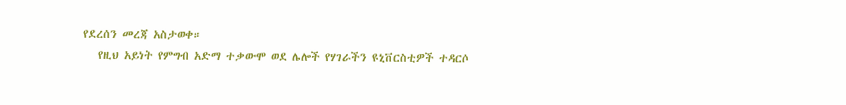የደረሰን መረጃ አስታወቀ።
   የዚህ አይነት የምግብ አድማ ተቃውሞ ወደ ሌሎች የሃገራችን ዩኒቨርስቲዎች ተዳርሶ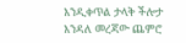እንዲቀጥል ታላቅ ችሎታ እንዳለ መረጃው ጨምሮ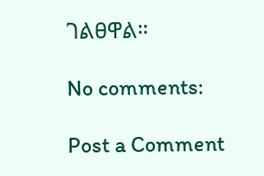ገልፀዋል።

No comments:

Post a Comment